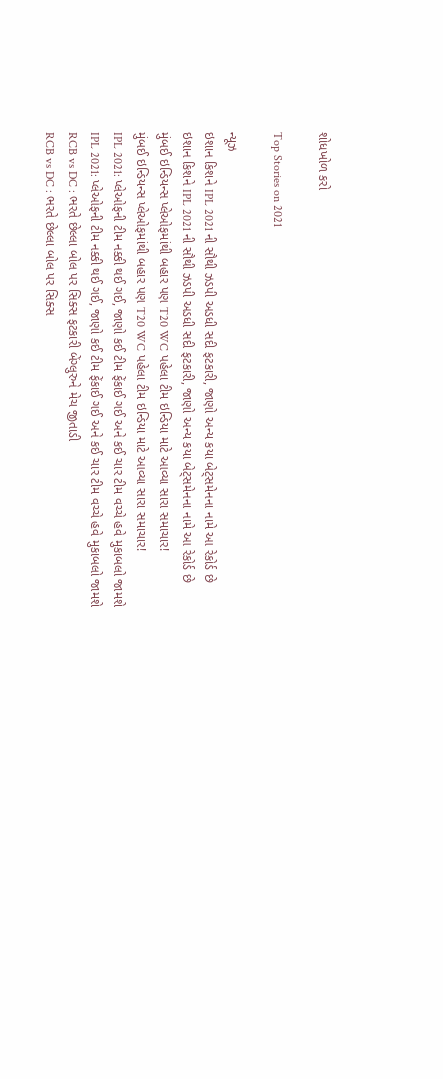શોધખોળ કરો

Top Stories on 2021

ન્યૂઝ
ઇશાન કિશને IPL 2021 ની સૌથી ઝડપી અડધી સદી ફટકારી, જાણો અન્ય કયા બેટ્સમેનના નામે આ રેકોર્ડ છે
ઇશાન કિશને IPL 2021 ની સૌથી ઝડપી અડધી સદી ફટકારી, જાણો અન્ય કયા બેટ્સમેનના નામે આ રેકોર્ડ છે
મુંબઈ ઇન્ડિયન્સ પ્લેઓફમાંથી બહાર પણ T20 WC પહેલા ટીમ ઇન્ડિયા માટે આવ્યા સારા સમાચાર!
મુંબઈ ઇન્ડિયન્સ પ્લેઓફમાંથી બહાર પણ T20 WC પહેલા ટીમ ઇન્ડિયા માટે આવ્યા સારા સમાચાર!
IPL 2021: પ્લેઓફની ટીમ નક્કી થઈ ગઈ, જાણો કઈ ટીમ ફેંકાઈ ગઈ અને કઈ ચાર ટીમ વચ્ચે હવે મુકાબલો જામશે
IPL 2021: પ્લેઓફની ટીમ નક્કી થઈ ગઈ, જાણો કઈ ટીમ ફેંકાઈ ગઈ અને કઈ ચાર ટીમ વચ્ચે હવે મુકાબલો જામશે
RCB vs DC : ભરતે છેલ્લા બોલ પર સિક્સ ફટકારી બેંગ્લુરુને મેચ જીતાડી
RCB vs DC : ભરતે છેલ્લા બોલ પર સિક્સ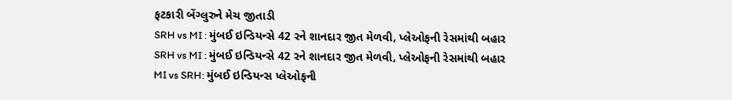ફટકારી બેંગ્લુરુને મેચ જીતાડી
SRH vs MI : મુંબઈ ઇન્ડિયન્સે 42 રને શાનદાર જીત મેળવી, પ્લેઓફની રેસમાંથી બહાર
SRH vs MI : મુંબઈ ઇન્ડિયન્સે 42 રને શાનદાર જીત મેળવી, પ્લેઓફની રેસમાંથી બહાર
MI vs SRH: મુંબઈ ઇન્ડિયન્સ પ્લેઓફની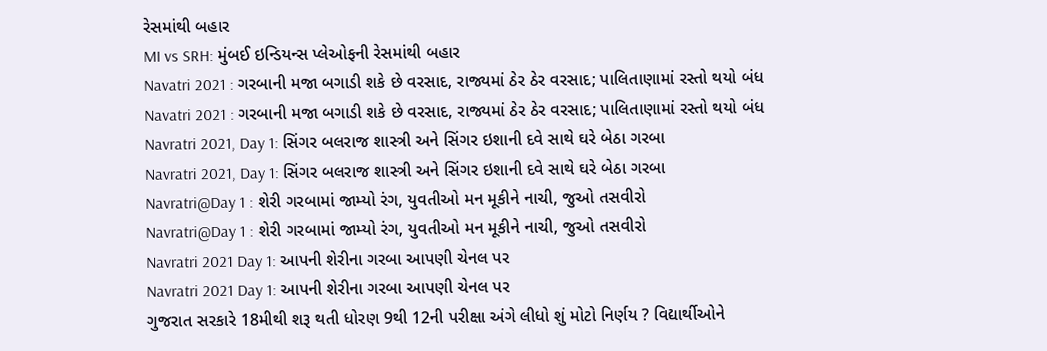રેસમાંથી બહાર
MI vs SRH: મુંબઈ ઇન્ડિયન્સ પ્લેઓફની રેસમાંથી બહાર
Navatri 2021 : ગરબાની મજા બગાડી શકે છે વરસાદ, રાજ્યમાં ઠેર ઠેર વરસાદ; પાલિતાણામાં રસ્તો થયો બંધ
Navatri 2021 : ગરબાની મજા બગાડી શકે છે વરસાદ, રાજ્યમાં ઠેર ઠેર વરસાદ; પાલિતાણામાં રસ્તો થયો બંધ
Navratri 2021, Day 1: સિંગર બલરાજ શાસ્ત્રી અને સિંગર ઇશાની દવે સાથે ઘરે બેઠા ગરબા
Navratri 2021, Day 1: સિંગર બલરાજ શાસ્ત્રી અને સિંગર ઇશાની દવે સાથે ઘરે બેઠા ગરબા
Navratri@Day 1 : શેરી ગરબામાં જામ્યો રંગ, યુવતીઓ મન મૂકીને નાચી, જુઓ તસવીરો
Navratri@Day 1 : શેરી ગરબામાં જામ્યો રંગ, યુવતીઓ મન મૂકીને નાચી, જુઓ તસવીરો
Navratri 2021 Day 1: આપની શેરીના ગરબા આપણી ચેનલ પર
Navratri 2021 Day 1: આપની શેરીના ગરબા આપણી ચેનલ પર
ગુજરાત સરકારે 18મીથી શરૂ થતી ધોરણ 9થી 12ની પરીક્ષા અંગે લીધો શું મોટો નિર્ણય ? વિદ્યાર્થીઓને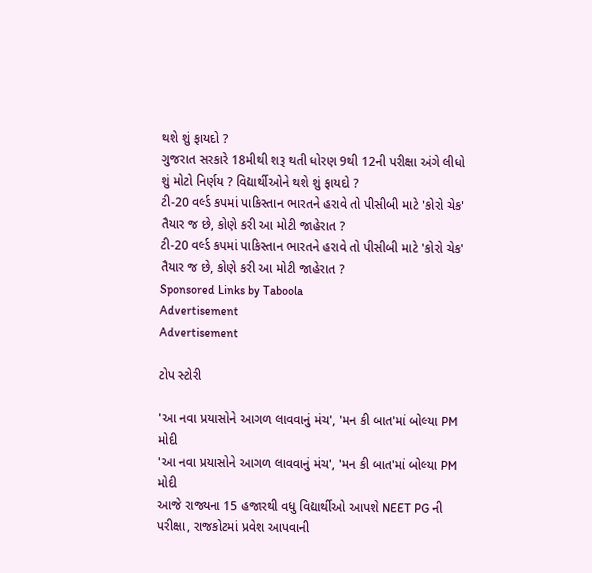થશે શું ફાયદો ?
ગુજરાત સરકારે 18મીથી શરૂ થતી ધોરણ 9થી 12ની પરીક્ષા અંગે લીધો શું મોટો નિર્ણય ? વિદ્યાર્થીઓને થશે શું ફાયદો ?
ટી-20 વર્લ્ડ કપમાં પાકિસ્તાન ભારતને હરાવે તો પીસીબી માટે 'કોરો ચેક' તૈયાર જ છે, કોણે કરી આ મોટી જાહેરાત ?
ટી-20 વર્લ્ડ કપમાં પાકિસ્તાન ભારતને હરાવે તો પીસીબી માટે 'કોરો ચેક' તૈયાર જ છે, કોણે કરી આ મોટી જાહેરાત ?
Sponsored Links by Taboola
Advertisement
Advertisement

ટોપ સ્ટોરી

'આ નવા પ્રયાસોને આગળ લાવવાનું મંચ', 'મન કી બાત'માં બોલ્યા PM મોદી
'આ નવા પ્રયાસોને આગળ લાવવાનું મંચ', 'મન કી બાત'માં બોલ્યા PM મોદી
આજે રાજ્યના 15 હજારથી વધુ વિદ્યાર્થીઓ આપશે NEET PG ની પરીક્ષા, રાજકોટમાં પ્રવેશ આપવાની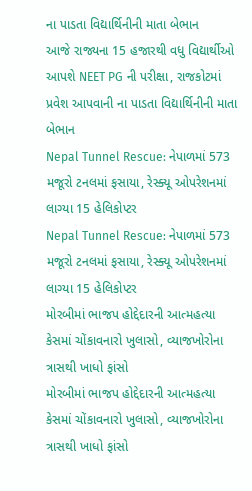ના પાડતા વિદ્યાર્થિનીની માતા બેભાન
આજે રાજ્યના 15 હજારથી વધુ વિદ્યાર્થીઓ આપશે NEET PG ની પરીક્ષા, રાજકોટમાં પ્રવેશ આપવાની ના પાડતા વિદ્યાર્થિનીની માતા બેભાન
Nepal Tunnel Rescue: નેપાળમાં 573 મજૂરો ટનલમાં ફસાયા, રેસ્ક્યૂ ઓપરેશનમાં લાગ્યા 15 હેલિકોપ્ટર
Nepal Tunnel Rescue: નેપાળમાં 573 મજૂરો ટનલમાં ફસાયા, રેસ્ક્યૂ ઓપરેશનમાં લાગ્યા 15 હેલિકોપ્ટર
મોરબીમાં ભાજપ હોદ્દેદારની આત્મહત્યા કેસમાં ચોંકાવનારો ખુલાસો, વ્યાજખોરોના ત્રાસથી ખાધો ફાંસો
મોરબીમાં ભાજપ હોદ્દેદારની આત્મહત્યા કેસમાં ચોંકાવનારો ખુલાસો, વ્યાજખોરોના ત્રાસથી ખાધો ફાંસો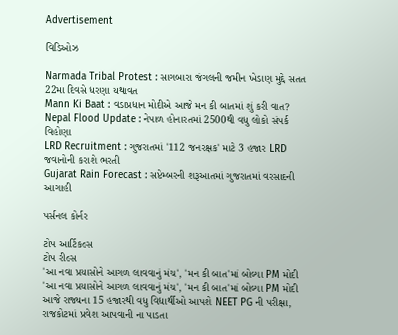Advertisement

વિડિઓઝ

Narmada Tribal Protest : સાગબારા જંગલની જમીન ખેડાણ મુદ્દે સતત 22મા દિવસે ધરણા યથાવત
Mann Ki Baat : વડાપ્રધાન મોદીએ આજે મન કી બાતમાં શું કરી વાત?
Nepal Flood Update : નેપાળ હોનારતમાં 2500થી વધુ લોકો સંપર્ક વિહોણા
LRD Recruitment : ગુજરાતમાં '112 જનરક્ષક' માટે 3 હજાર LRD જવાનોની કરાશે ભરતી
Gujarat Rain Forecast : સપ્ટેમ્બરની શરૂઆતમાં ગુજરાતમાં વરસાદની આગાહી

પર્સનલ કોર્નર

ટોપ આર્ટિકલ્સ
ટોપ રીલ્સ
'આ નવા પ્રયાસોને આગળ લાવવાનું મંચ', 'મન કી બાત'માં બોલ્યા PM મોદી
'આ નવા પ્રયાસોને આગળ લાવવાનું મંચ', 'મન કી બાત'માં બોલ્યા PM મોદી
આજે રાજ્યના 15 હજારથી વધુ વિદ્યાર્થીઓ આપશે NEET PG ની પરીક્ષા, રાજકોટમાં પ્રવેશ આપવાની ના પાડતા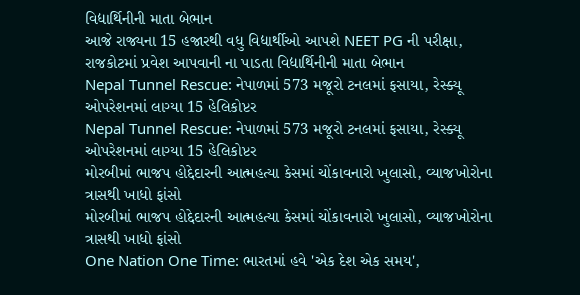વિદ્યાર્થિનીની માતા બેભાન
આજે રાજ્યના 15 હજારથી વધુ વિદ્યાર્થીઓ આપશે NEET PG ની પરીક્ષા, રાજકોટમાં પ્રવેશ આપવાની ના પાડતા વિદ્યાર્થિનીની માતા બેભાન
Nepal Tunnel Rescue: નેપાળમાં 573 મજૂરો ટનલમાં ફસાયા, રેસ્ક્યૂ ઓપરેશનમાં લાગ્યા 15 હેલિકોપ્ટર
Nepal Tunnel Rescue: નેપાળમાં 573 મજૂરો ટનલમાં ફસાયા, રેસ્ક્યૂ ઓપરેશનમાં લાગ્યા 15 હેલિકોપ્ટર
મોરબીમાં ભાજપ હોદ્દેદારની આત્મહત્યા કેસમાં ચોંકાવનારો ખુલાસો, વ્યાજખોરોના ત્રાસથી ખાધો ફાંસો
મોરબીમાં ભાજપ હોદ્દેદારની આત્મહત્યા કેસમાં ચોંકાવનારો ખુલાસો, વ્યાજખોરોના ત્રાસથી ખાધો ફાંસો
One Nation One Time: ભારતમાં હવે 'એક દેશ એક સમય',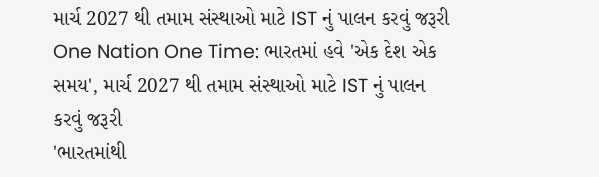માર્ચ 2027 થી તમામ સંસ્થાઓ માટે IST નું પાલન કરવું જરૂરી
One Nation One Time: ભારતમાં હવે 'એક દેશ એક સમય', માર્ચ 2027 થી તમામ સંસ્થાઓ માટે IST નું પાલન કરવું જરૂરી
'ભારતમાંથી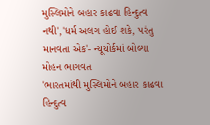મુસ્લિમોને બહાર કાઢવા હિન્દુત્વ નથી','ધર્મ અલગ હોઈ શકે, પરંતુ માનવતા એક'- ન્યૂયોર્કમાં બોલ્યા મોહન ભાગવત
'ભારતમાંથી મુસ્લિમોને બહાર કાઢવા હિન્દુત્વ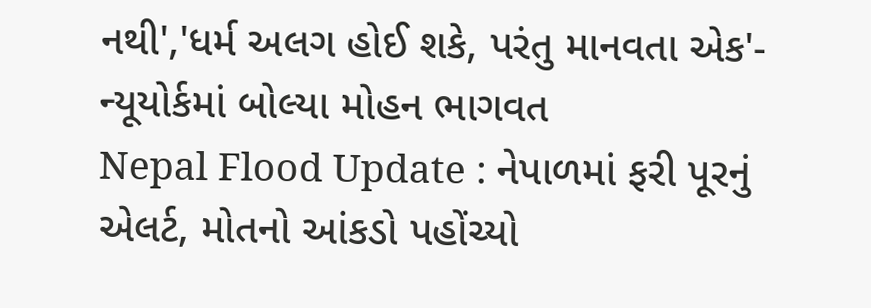નથી','ધર્મ અલગ હોઈ શકે, પરંતુ માનવતા એક'- ન્યૂયોર્કમાં બોલ્યા મોહન ભાગવત
Nepal Flood Update : નેપાળમાં ફરી પૂરનું એલર્ટ, મોતનો આંકડો પહોંચ્યો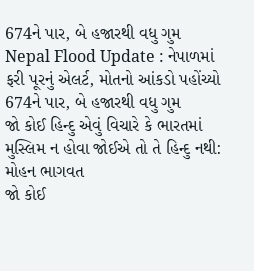674ને પાર, બે હજારથી વધુ ગુમ
Nepal Flood Update : નેપાળમાં ફરી પૂરનું એલર્ટ, મોતનો આંકડો પહોંચ્યો 674ને પાર, બે હજારથી વધુ ગુમ
જો કોઈ હિન્દુ એવું વિચારે કે ભારતમાં મુસ્લિમ ન હોવા જોઈએ તો તે હિન્દુ નથી: મોહન ભાગવત
જો કોઈ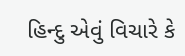હિન્દુ એવું વિચારે કે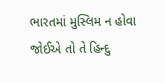ભારતમાં મુસ્લિમ ન હોવા જોઈએ તો તે હિન્દુ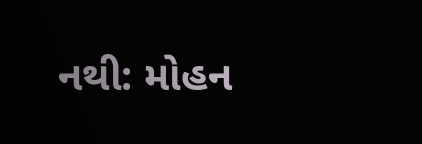નથી: મોહન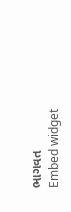ભાગવત
Embed widget